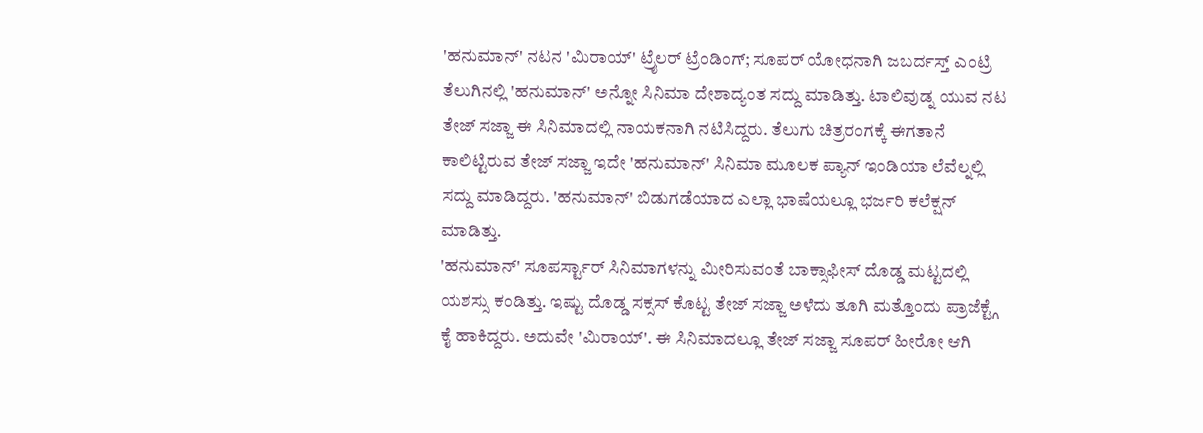'ಹನುಮಾನ್' ನಟನ 'ಮಿರಾಯ್' ಟ್ರೈಲರ್ ಟ್ರೆಂಡಿಂಗ್; ಸೂಪರ್ ಯೋಧನಾಗಿ ಜಬರ್ದಸ್ತ್ ಎಂಟ್ರಿ
ತೆಲುಗಿನಲ್ಲಿ 'ಹನುಮಾನ್' ಅನ್ನೋ ಸಿನಿಮಾ ದೇಶಾದ್ಯಂತ ಸದ್ದು ಮಾಡಿತ್ತು. ಟಾಲಿವುಡ್ನ ಯುವ ನಟ ತೇಜ್ ಸಜ್ಜಾ ಈ ಸಿನಿಮಾದಲ್ಲಿ ನಾಯಕನಾಗಿ ನಟಿಸಿದ್ದರು. ತೆಲುಗು ಚಿತ್ರರಂಗಕ್ಕೆ ಈಗತಾನೆ ಕಾಲಿಟ್ಟಿರುವ ತೇಜ್ ಸಜ್ಜಾ ಇದೇ 'ಹನುಮಾನ್' ಸಿನಿಮಾ ಮೂಲಕ ಪ್ಯಾನ್ ಇಂಡಿಯಾ ಲೆವೆಲ್ನಲ್ಲಿ ಸದ್ದು ಮಾಡಿದ್ದರು. 'ಹನುಮಾನ್' ಬಿಡುಗಡೆಯಾದ ಎಲ್ಲಾ ಭಾಷೆಯಲ್ಲೂ ಭರ್ಜರಿ ಕಲೆಕ್ಷನ್ ಮಾಡಿತ್ತು.
'ಹನುಮಾನ್' ಸೂಪರ್ಸ್ಟಾರ್ ಸಿನಿಮಾಗಳನ್ನು ಮೀರಿಸುವಂತೆ ಬಾಕ್ಸಾಫೀಸ್ ದೊಡ್ಡ ಮಟ್ಟದಲ್ಲಿ ಯಶಸ್ಸು ಕಂಡಿತ್ತು. ಇಷ್ಟು ದೊಡ್ಡ ಸಕ್ಸಸ್ ಕೊಟ್ಟ ತೇಜ್ ಸಜ್ಜಾ ಅಳೆದು ತೂಗಿ ಮತ್ತೊಂದು ಪ್ರಾಜೆಕ್ಟ್ಗೆ ಕೈ ಹಾಕಿದ್ದರು. ಅದುವೇ 'ಮಿರಾಯ್'. ಈ ಸಿನಿಮಾದಲ್ಲೂ ತೇಜ್ ಸಜ್ಜಾ ಸೂಪರ್ ಹೀರೋ ಆಗಿ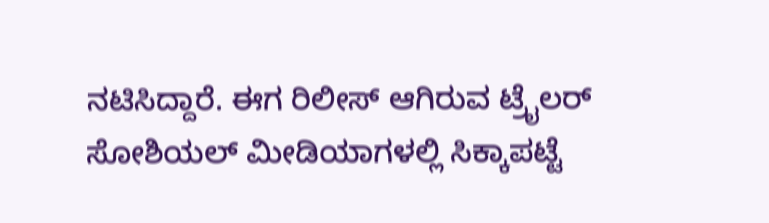ನಟಿಸಿದ್ದಾರೆ. ಈಗ ರಿಲೀಸ್ ಆಗಿರುವ ಟ್ರೈಲರ್ ಸೋಶಿಯಲ್ ಮೀಡಿಯಾಗಳಲ್ಲಿ ಸಿಕ್ಕಾಪಟ್ಟೆ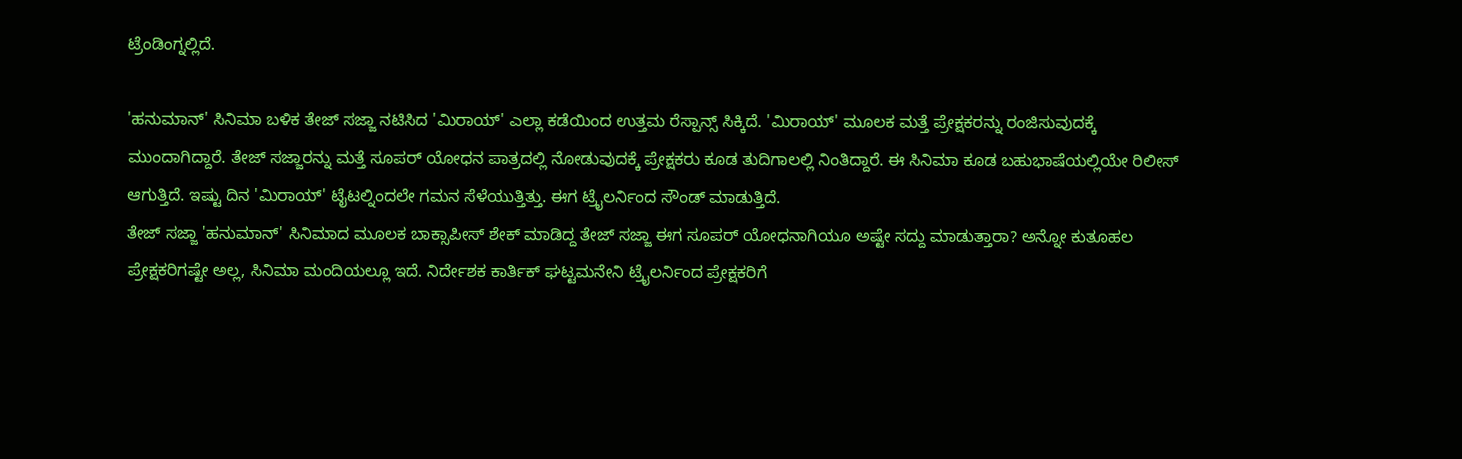ಟ್ರೆಂಡಿಂಗ್ನಲ್ಲಿದೆ.

'ಹನುಮಾನ್' ಸಿನಿಮಾ ಬಳಿಕ ತೇಜ್ ಸಜ್ಜಾ ನಟಿಸಿದ 'ಮಿರಾಯ್' ಎಲ್ಲಾ ಕಡೆಯಿಂದ ಉತ್ತಮ ರೆಸ್ಪಾನ್ಸ್ ಸಿಕ್ಕಿದೆ. 'ಮಿರಾಯ್' ಮೂಲಕ ಮತ್ತೆ ಪ್ರೇಕ್ಷಕರನ್ನು ರಂಜಿಸುವುದಕ್ಕೆ ಮುಂದಾಗಿದ್ದಾರೆ. ತೇಜ್ ಸಜ್ಜಾರನ್ನು ಮತ್ತೆ ಸೂಪರ್ ಯೋಧನ ಪಾತ್ರದಲ್ಲಿ ನೋಡುವುದಕ್ಕೆ ಪ್ರೇಕ್ಷಕರು ಕೂಡ ತುದಿಗಾಲಲ್ಲಿ ನಿಂತಿದ್ದಾರೆ. ಈ ಸಿನಿಮಾ ಕೂಡ ಬಹುಭಾಷೆಯಲ್ಲಿಯೇ ರಿಲೀಸ್ ಆಗುತ್ತಿದೆ. ಇಷ್ಟು ದಿನ 'ಮಿರಾಯ್' ಟೈಟಲ್ನಿಂದಲೇ ಗಮನ ಸೆಳೆಯುತ್ತಿತ್ತು. ಈಗ ಟ್ರೈಲರ್ನಿಂದ ಸೌಂಡ್ ಮಾಡುತ್ತಿದೆ.
ತೇಜ್ ಸಜ್ಜಾ 'ಹನುಮಾನ್' ಸಿನಿಮಾದ ಮೂಲಕ ಬಾಕ್ಸಾಪೀಸ್ ಶೇಕ್ ಮಾಡಿದ್ದ ತೇಜ್ ಸಜ್ಜಾ ಈಗ ಸೂಪರ್ ಯೋಧನಾಗಿಯೂ ಅಷ್ಟೇ ಸದ್ದು ಮಾಡುತ್ತಾರಾ? ಅನ್ನೋ ಕುತೂಹಲ ಪ್ರೇಕ್ಷಕರಿಗಷ್ಟೇ ಅಲ್ಲ, ಸಿನಿಮಾ ಮಂದಿಯಲ್ಲೂ ಇದೆ. ನಿರ್ದೇಶಕ ಕಾರ್ತಿಕ್ ಘಟ್ಟಮನೇನಿ ಟ್ರೈಲರ್ನಿಂದ ಪ್ರೇಕ್ಷಕರಿಗೆ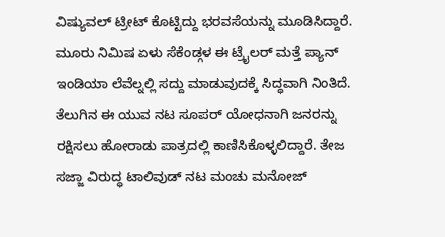ವಿಷ್ಯುವಲ್ ಟ್ರೀಟ್ ಕೊಟ್ಟಿದ್ದು ಭರವಸೆಯನ್ನು ಮೂಡಿಸಿದ್ದಾರೆ. ಮೂರು ನಿಮಿಷ ಏಳು ಸೆಕೆಂಡ್ಗಳ ಈ ಟ್ರೈಲರ್ ಮತ್ತೆ ಪ್ಯಾನ್ ಇಂಡಿಯಾ ಲೆವೆಲ್ನಲ್ಲಿ ಸದ್ದು ಮಾಡುವುದಕ್ಕೆ ಸಿದ್ಧವಾಗಿ ನಿಂತಿದೆ.
ತೆಲುಗಿನ ಈ ಯುವ ನಟ ಸೂಪರ್ ಯೋಧನಾಗಿ ಜನರನ್ನು ರಕ್ಷಿಸಲು ಹೋರಾಡು ಪಾತ್ರದಲ್ಲಿ ಕಾಣಿಸಿಕೊಳ್ಳಲಿದ್ದಾರೆ. ತೇಜ ಸಜ್ಜಾ ವಿರುದ್ಧ ಟಾಲಿವುಡ್ ನಟ ಮಂಚು ಮನೋಜ್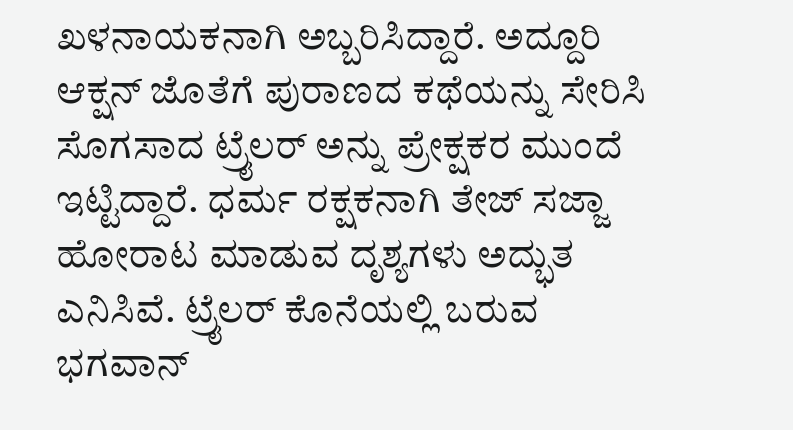ಖಳನಾಯಕನಾಗಿ ಅಬ್ಬರಿಸಿದ್ದಾರೆ. ಅದ್ದೂರಿ ಆಕ್ಷನ್ ಜೊತೆಗೆ ಪುರಾಣದ ಕಥೆಯನ್ನು ಸೇರಿಸಿ ಸೊಗಸಾದ ಟ್ರೈಲರ್ ಅನ್ನು ಪ್ರೇಕ್ಷಕರ ಮುಂದೆ ಇಟ್ಟಿದ್ದಾರೆ. ಧರ್ಮ ರಕ್ಷಕನಾಗಿ ತೇಜ್ ಸಜ್ಜಾ ಹೋರಾಟ ಮಾಡುವ ದೃಶ್ಯಗಳು ಅದ್ಭುತ ಎನಿಸಿವೆ. ಟ್ರೈಲರ್ ಕೊನೆಯಲ್ಲಿ ಬರುವ ಭಗವಾನ್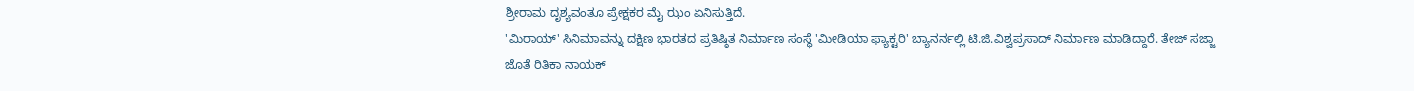ಶ್ರೀರಾಮ ದೃಶ್ಯವಂತೂ ಪ್ರೇಕ್ಷಕರ ಮೈ ಝಂ ಏನಿಸುತ್ತಿದೆ.
'ಮಿರಾಯ್' ಸಿನಿಮಾವನ್ನು ದಕ್ಷಿಣ ಭಾರತದ ಪ್ರತಿಷ್ಠಿತ ನಿರ್ಮಾಣ ಸಂಸ್ಥೆ 'ಮೀಡಿಯಾ ಫ್ಯಾಕ್ಟರಿ' ಬ್ಯಾನರ್ನಲ್ಲಿ ಟಿ.ಜಿ.ವಿಶ್ವಪ್ರಸಾದ್ ನಿರ್ಮಾಣ ಮಾಡಿದ್ದಾರೆ. ತೇಜ್ ಸಜ್ಜಾ ಜೊತೆ ರಿತಿಕಾ ನಾಯಕ್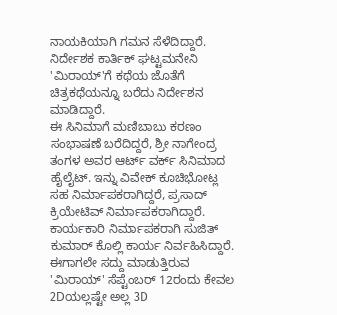ನಾಯಕಿಯಾಗಿ ಗಮನ ಸೆಳೆದಿದ್ದಾರೆ. ನಿರ್ದೇಶಕ ಕಾರ್ತಿಕ್ ಘಟ್ಟಮನೇನಿ 'ಮಿರಾಯ್'ಗೆ ಕಥೆಯ ಜೊತೆಗೆ ಚಿತ್ರಕಥೆಯನ್ನೂ ಬರೆದು ನಿರ್ದೇಶನ ಮಾಡಿದ್ದಾರೆ.
ಈ ಸಿನಿಮಾಗೆ ಮಣಿಬಾಬು ಕರಣಂ ಸಂಭಾಷಣೆ ಬರೆದಿದ್ದರೆ, ಶ್ರೀ ನಾಗೇಂದ್ರ ತಂಗಳ ಅವರ ಆರ್ಟ್ ವರ್ಕ್ ಸಿನಿಮಾದ ಹೈಲೈಟ್. ಇನ್ನು ವಿವೇಕ್ ಕೂಚಿಭೋಟ್ಲ ಸಹ ನಿರ್ಮಾಪಕರಾಗಿದ್ದರೆ, ಪ್ರಸಾದ್ ಕ್ರಿಯೇಟಿವ್ ನಿರ್ಮಾಪಕರಾಗಿದ್ದಾರೆ. ಕಾರ್ಯಕಾರಿ ನಿರ್ಮಾಪಕರಾಗಿ ಸುಜಿತ್ ಕುಮಾರ್ ಕೊಲ್ಲಿ ಕಾರ್ಯ ನಿರ್ವಹಿಸಿದ್ದಾರೆ. ಈಗಾಗಲೇ ಸದ್ದು ಮಾಡುತ್ತಿರುವ 'ಮಿರಾಯ್' ಸೆಪ್ಟೆಂಬರ್ 12ರಂದು ಕೇವಲ 2Dಯಲ್ಲಷ್ಟೇ ಅಲ್ಲ 3D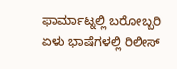ಫಾರ್ಮಾಟ್ನಲ್ಲಿ ಬರೋಬ್ಬರಿ ಏಳು ಭಾಷೆಗಳಲ್ಲಿ ರಿಲೀಸ್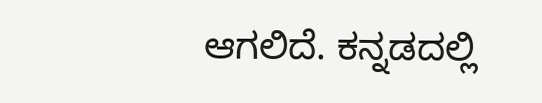ಆಗಲಿದೆ. ಕನ್ನಡದಲ್ಲಿ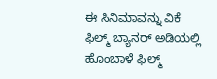ಈ ಸಿನಿಮಾವನ್ನು ವಿಕೆ ಫಿಲ್ಮ್ ಬ್ಯಾನರ್ ಅಡಿಯಲ್ಲಿ ಹೊಂಬಾಳೆ ಫಿಲ್ಮ್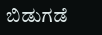ಬಿಡುಗಡೆ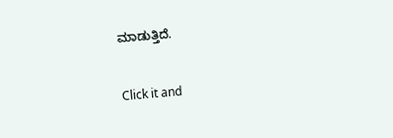ಮಾಡುತ್ತಿದೆ.


Click it and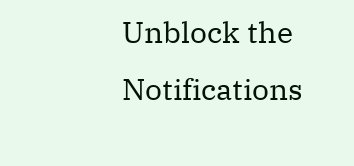Unblock the Notifications